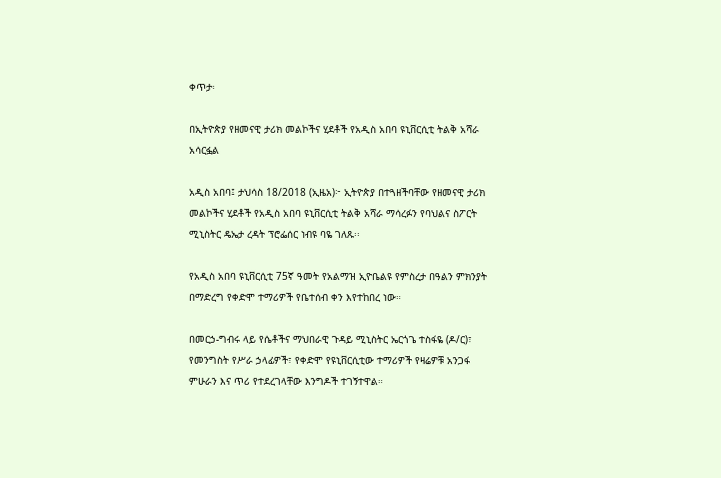ቀጥታ፡

በኢትዮጵያ የዘመናዊ ታሪክ መልኮችና ሂደቶች የአዲስ አበባ ዩኒቨርሲቲ ትልቅ አሻራ አሳርፏል

አዲስ አበባ፤ ታህሳስ 18/2018 (ኢዜአ)፦ ኢትዮጵያ በተጓዘችባቸው የዘመናዊ ታሪክ መልኮችና ሂደቶች የአዲስ አበባ ዩኒቨርሲቲ ትልቅ አሻራ ማሳረፉን የባህልና ስፖርት ሚኒስትር ዴኤታ ረዳት ፕሮፌሰር ነብዩ ባዬ ገለጹ፡፡

የአዲስ አበባ ዩኒቨርሲቲ 75ኛ ዓመት የአልማዝ ኢዮቤልዩ የምስረታ በዓልን ምክንያት በማድረግ የቀድሞ ተማሪዎች የቤተሰብ ቀን እየተከበረ ነው።

በመርኃ-ግብሩ ላይ የሴቶችና ማህበራዊ ጉዳይ ሚኒስትር ኤርጎጌ ተስፋዬ (ዶ/ር)፣ የመንግስት የሥራ ኃላፊዎች፣ የቀድሞ የዩኒቨርሲቲው ተማሪዎች የዛሬዎቹ አንጋፋ ምሁራን እና ጥሪ የተደረገላቸው እንግዶች ተገኝተዋል።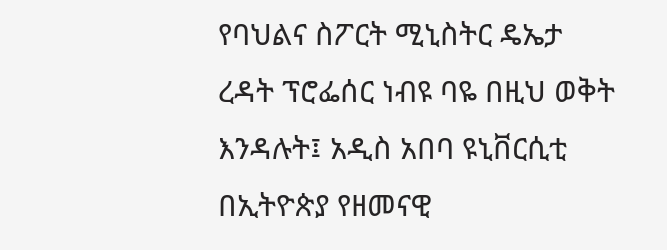የባህልና ስፖርት ሚኒስትር ዴኤታ ረዳት ፕሮፌሰር ነብዩ ባዬ በዚህ ወቅት እንዳሉት፤ አዲስ አበባ ዩኒቨርሲቲ በኢትዮጵያ የዘመናዊ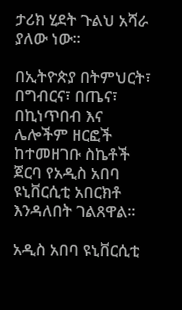ታሪክ ሂደት ጉልህ አሻራ ያለው ነው፡፡

በኢትዮጵያ በትምህርት፣ በግብርና፣ በጤና፣ በኪነጥበብ እና ሌሎችም ዘርፎች ከተመዘገቡ ስኬቶች ጀርባ የአዲስ አበባ ዩኒቨርሲቲ አበርክቶ እንዳለበት ገልጸዋል፡፡

አዲስ አበባ ዩኒቨርሲቲ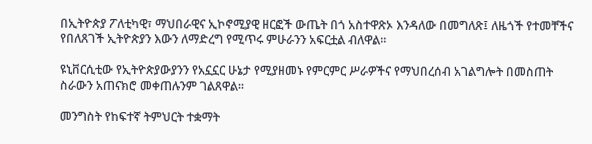በኢትዮጵያ ፖለቲካዊ፣ ማህበራዊና ኢኮኖሚያዊ ዘርፎች ውጤት በጎ አስተዋጽኦ እንዳለው በመግለጽ፤ ለዜጎች የተመቸችና የበለጸገች ኢትዮጵያን እውን ለማድረግ የሚጥሩ ምሁራንን አፍርቷል ብለዋል፡፡

ዩኒቨርሲቲው የኢትዮጵያውያንን የአኗኗር ሁኔታ የሚያዘመኑ የምርምር ሥራዎችና የማህበረሰብ አገልግሎት በመስጠት ስራውን አጠናክሮ መቀጠሉንም ገልጸዋል፡፡

መንግስት የከፍተኛ ትምህርት ተቋማት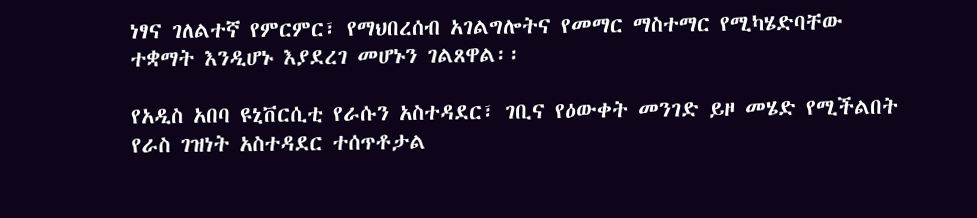ነፃና ገለልተኛ የምርምር፣ የማህበረሰብ አገልግሎትና የመማር ማስተማር የሚካሄድባቸው ተቋማት እንዲሆኑ እያደረገ መሆኑን ገልጸዋል፡፡

የአዲስ አበባ ዩኒቨርሲቲ የራሱን አስተዳደር፣ ገቢና የዕውቀት መንገድ ይዞ መሄድ የሚችልበት የራስ ገዝነት አስተዳደር ተሰጥቶታል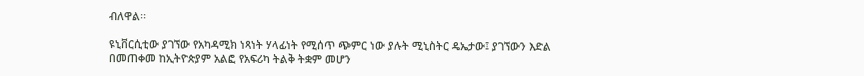ብለዋል፡፡

ዩኒቨርሲቲው ያገኘው የአካዳሚክ ነጻነት ሃላፊነት የሚሰጥ ጭምር ነው ያሉት ሚኒስትር ዴኤታው፤ ያገኘውን እድል በመጠቀመ ከኢትዮጵያም አልፎ የአፍሪካ ትልቅ ትቋም መሆን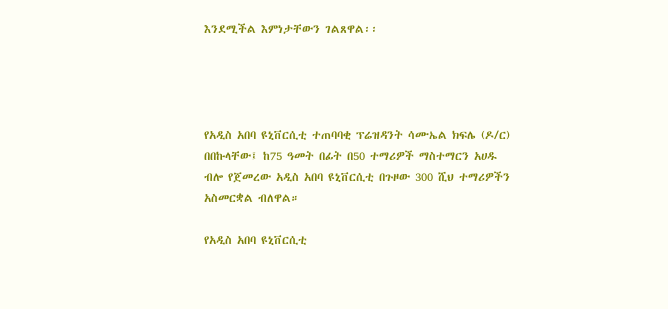እንደሚችል እምነታቸውን ገልጸዋል፡፡




የአዲስ አበባ ዩኒቨርሲቲ ተጠባባቂ ፕሬዝዳንት ሳሙኤል ክፍሌ (ዶ/ር) በበኩላቸው፤ ከ75 ዓመት በፊት በ50 ተማሪዎች ማስተማርን አሀዱ ብሎ የጀመረው አዲስ አበባ ዩኒቨርሲቲ በጉዞው 300 ሺህ ተማሪዎችን አስመርቋል ብለዋል።

የአዲስ አበባ ዩኒቨርሲቲ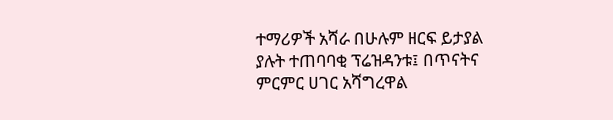ተማሪዎች አሻራ በሁሉም ዘርፍ ይታያል ያሉት ተጠባባቂ ፕሬዝዳንቱ፤ በጥናትና ምርምር ሀገር አሻግረዋል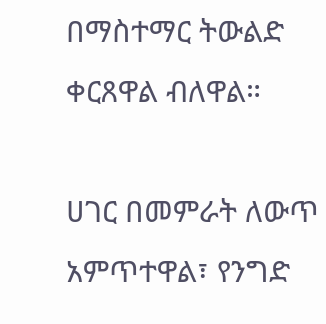በማስተማር ትውልድ ቀርጸዋል ብለዋል።

ሀገር በመምራት ለውጥ አምጥተዋል፣ የንግድ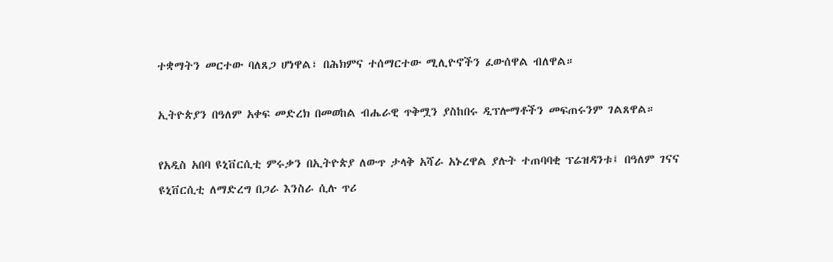ተቋማትን መርተው ባለጸጋ ሆነዋል፣ በሕክምና ተሰማርተው ሚሊዮኖችን ፈውሰዋል ብለዋል።

ኢትዮጵያን በዓለም አቀፍ መድረክ በመወከል ብሔራዊ ጥቅሟን ያስከበሩ ዲፕሎማቶችን መፍጠሩንም ገልጸዋል።

የአዲስ አበባ ዩኒቨርሲቲ ምሩቃን በኢትዮጵያ ለውጥ ታላቅ አሻራ አኑረዋል ያሉት ተጠባባቂ ፕሬዝዳንቱ፤ በዓለም ገናና ዩኒቨርሲቲ ለማድረግ በጋራ እንስራ ሲሉ ጥሪ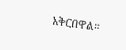አቅርበዋል።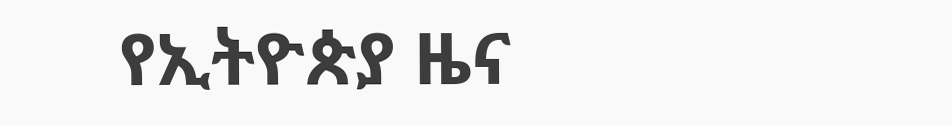የኢትዮጵያ ዜና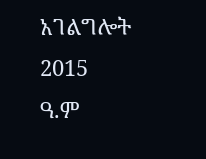አገልግሎት
2015
ዓ.ም